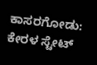ಕಾಸರಗೋಡು: ಕೇರಳ ಸ್ಟೇಟ್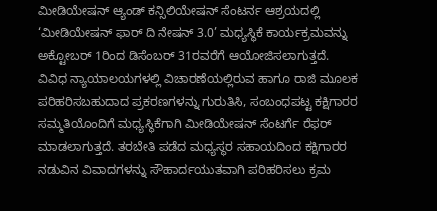ಮೀಡಿಯೇಷನ್ ಆ್ಯಂಡ್ ಕನ್ಸಿಲಿಯೇಷನ್ ಸೆಂಟರ್ನ ಆಶ್ರಯದಲ್ಲಿ ‘ಮೀಡಿಯೇಷನ್ ಫಾರ್ ದಿ ನೇಷನ್ 3.0’ ಮಧ್ಯಸ್ಥಿಕೆ ಕಾರ್ಯಕ್ರಮವನ್ನು ಅಕ್ಟೋಬರ್ 1ರಿಂದ ಡಿಸೆಂಬರ್ 31ರವರೆಗೆ ಆಯೋಜಿಸಲಾಗುತ್ತದೆ.
ವಿವಿಧ ನ್ಯಾಯಾಲಯಗಳಲ್ಲಿ ವಿಚಾರಣೆಯಲ್ಲಿರುವ ಹಾಗೂ ರಾಜಿ ಮೂಲಕ ಪರಿಹರಿಸಬಹುದಾದ ಪ್ರಕರಣಗಳನ್ನು ಗುರುತಿಸಿ, ಸಂಬಂಧಪಟ್ಟ ಕಕ್ಷಿಗಾರರ ಸಮ್ಮತಿಯೊಂದಿಗೆ ಮಧ್ಯಸ್ಥಿಕೆಗಾಗಿ ಮೀಡಿಯೇಷನ್ ಸೆಂಟರ್ಗೆ ರೆಫರ್ ಮಾಡಲಾಗುತ್ತದೆ. ತರಬೇತಿ ಪಡೆದ ಮಧ್ಯಸ್ಥರ ಸಹಾಯದಿಂದ ಕಕ್ಷಿಗಾರರ ನಡುವಿನ ವಿವಾದಗಳನ್ನು ಸೌಹಾರ್ದಯುತವಾಗಿ ಪರಿಹರಿಸಲು ಕ್ರಮ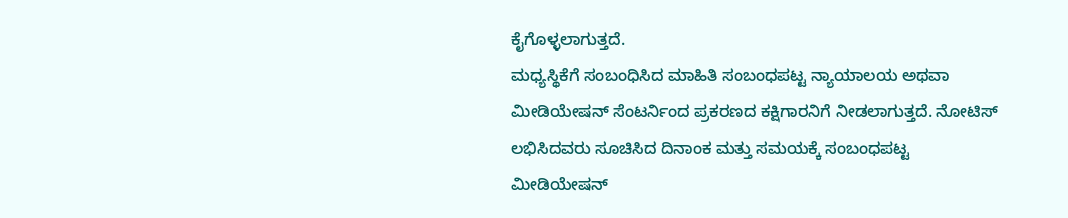ಕೈಗೊಳ್ಳಲಾಗುತ್ತದೆ.
ಮಧ್ಯಸ್ಥಿಕೆಗೆ ಸಂಬಂಧಿಸಿದ ಮಾಹಿತಿ ಸಂಬಂಧಪಟ್ಟ ನ್ಯಾಯಾಲಯ ಅಥವಾ ಮೀಡಿಯೇಷನ್ ಸೆಂಟರ್ನಿಂದ ಪ್ರಕರಣದ ಕಕ್ಷಿಗಾರನಿಗೆ ನೀಡಲಾಗುತ್ತದೆ. ನೋಟಿಸ್ ಲಭಿಸಿದವರು ಸೂಚಿಸಿದ ದಿನಾಂಕ ಮತ್ತು ಸಮಯಕ್ಕೆ ಸಂಬಂಧಪಟ್ಟ ಮೀಡಿಯೇಷನ್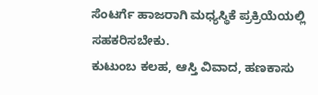ಸೆಂಟರ್ಗೆ ಹಾಜರಾಗಿ ಮಧ್ಯಸ್ಥಿಕೆ ಪ್ರಕ್ರಿಯೆಯಲ್ಲಿ ಸಹಕರಿಸಬೇಕು.
ಕುಟುಂಬ ಕಲಹ, ಆಸ್ತಿ ವಿವಾದ, ಹಣಕಾಸು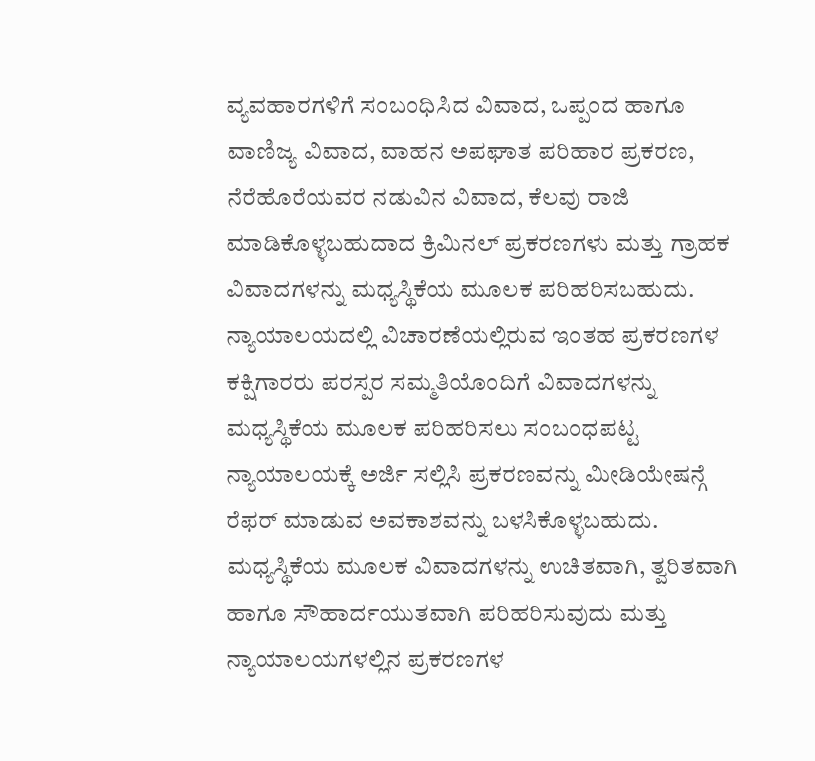ವ್ಯವಹಾರಗಳಿಗೆ ಸಂಬಂಧಿಸಿದ ವಿವಾದ, ಒಪ್ಪಂದ ಹಾಗೂ ವಾಣಿಜ್ಯ ವಿವಾದ, ವಾಹನ ಅಪಘಾತ ಪರಿಹಾರ ಪ್ರಕರಣ, ನೆರೆಹೊರೆಯವರ ನಡುವಿನ ವಿವಾದ, ಕೆಲವು ರಾಜಿ ಮಾಡಿಕೊಳ್ಳಬಹುದಾದ ಕ್ರಿಮಿನಲ್ ಪ್ರಕರಣಗಳು ಮತ್ತು ಗ್ರಾಹಕ ವಿವಾದಗಳನ್ನು ಮಧ್ಯಸ್ಥಿಕೆಯ ಮೂಲಕ ಪರಿಹರಿಸಬಹುದು.
ನ್ಯಾಯಾಲಯದಲ್ಲಿ ವಿಚಾರಣೆಯಲ್ಲಿರುವ ಇಂತಹ ಪ್ರಕರಣಗಳ ಕಕ್ಷಿಗಾರರು ಪರಸ್ಪರ ಸಮ್ಮತಿಯೊಂದಿಗೆ ವಿವಾದಗಳನ್ನು ಮಧ್ಯಸ್ಥಿಕೆಯ ಮೂಲಕ ಪರಿಹರಿಸಲು ಸಂಬಂಧಪಟ್ಟ ನ್ಯಾಯಾಲಯಕ್ಕೆ ಅರ್ಜಿ ಸಲ್ಲಿಸಿ ಪ್ರಕರಣವನ್ನು ಮೀಡಿಯೇಷನ್ಗೆ ರೆಫರ್ ಮಾಡುವ ಅವಕಾಶವನ್ನು ಬಳಸಿಕೊಳ್ಳಬಹುದು.
ಮಧ್ಯಸ್ಥಿಕೆಯ ಮೂಲಕ ವಿವಾದಗಳನ್ನು ಉಚಿತವಾಗಿ, ತ್ವರಿತವಾಗಿ ಹಾಗೂ ಸೌಹಾರ್ದಯುತವಾಗಿ ಪರಿಹರಿಸುವುದು ಮತ್ತು ನ್ಯಾಯಾಲಯಗಳಲ್ಲಿನ ಪ್ರಕರಣಗಳ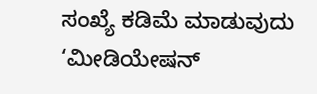ಸಂಖ್ಯೆ ಕಡಿಮೆ ಮಾಡುವುದು ‘ಮೀಡಿಯೇಷನ್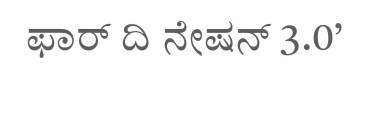ಫಾರ್ ದಿ ನೇಷನ್ 3.0’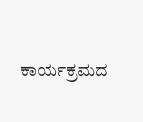ಕಾರ್ಯಕ್ರಮದ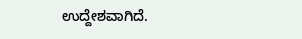ಉದ್ದೇಶವಾಗಿದೆ.